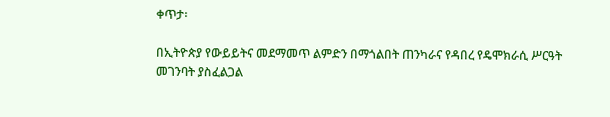ቀጥታ፡

በኢትዮጵያ የውይይትና መደማመጥ ልምድን በማጎልበት ጠንካራና የዳበረ የዴሞክራሲ ሥርዓት መገንባት ያስፈልጋል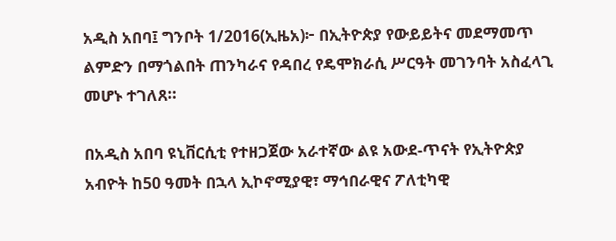አዲስ አበባ፤ ግንቦት 1/2016(ኢዜአ)፦ በኢትዮጵያ የውይይትና መደማመጥ ልምድን በማጎልበት ጠንካራና የዳበረ የዴሞክራሲ ሥርዓት መገንባት አስፈላጊ መሆኑ ተገለጸ።

በአዲስ አበባ ዩኒቨርሲቲ የተዘጋጀው አራተኛው ልዩ አውደ-ጥናት የኢትዮጵያ አብዮት ከ50 ዓመት በኋላ ኢኮኖሚያዊ፣ ማኅበራዊና ፖለቲካዊ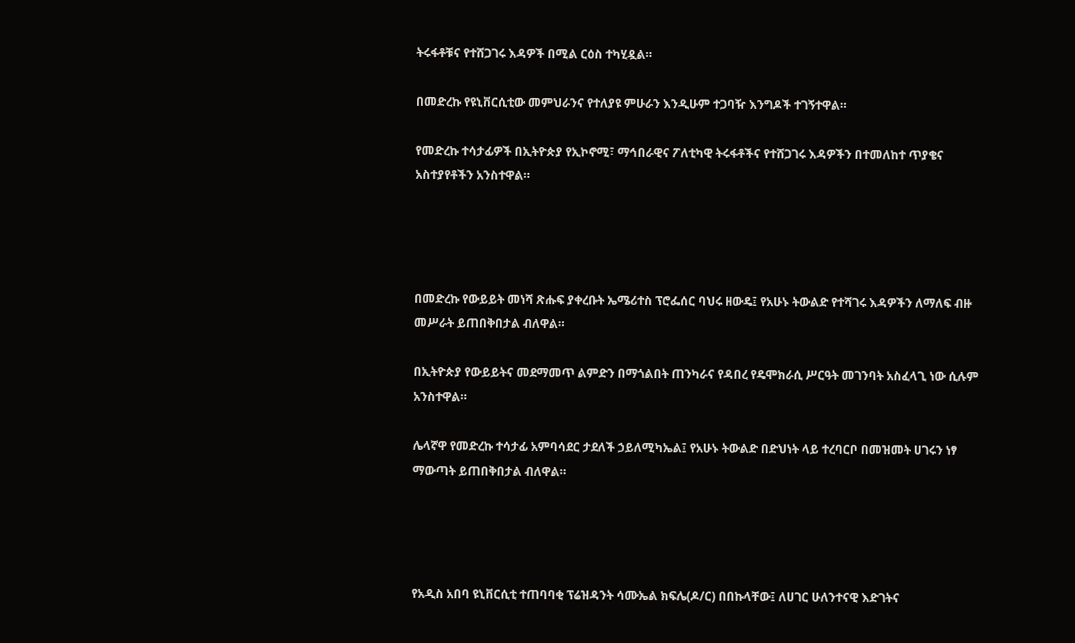ትሩፋቶቹና የተሸጋገሩ እዳዎች በሚል ርዕስ ተካሂዷል።

በመድረኩ የዩኒቨርሲቲው መምህራንና የተለያዩ ምሁራን እንዲሁም ተጋባዥ እንግዶች ተገኝተዋል።

የመድረኩ ተሳታፊዎች በኢትዮጵያ የኢኮኖሚ፣ ማኅበራዊና ፖለቲካዊ ትሩፋቶችና የተሸጋገሩ እዳዎችን በተመለከተ ጥያቄና አስተያየቶችን አንስተዋል።




በመድረኩ የውይይት መነሻ ጽሑፍ ያቀረቡት ኤሜሪተስ ፕሮፌሰር ባህሩ ዘውዴ፤ የአሁኑ ትውልድ የተሻገሩ እዳዎችን ለማለፍ ብዙ መሥራት ይጠበቅበታል ብለዋል።

በኢትዮጵያ የውይይትና መደማመጥ ልምድን በማጎልበት ጠንካራና የዳበረ የዴሞክራሲ ሥርዓት መገንባት አስፈላጊ ነው ሲሉም አንስተዋል።

ሌላኛዋ የመድረኩ ተሳታፊ አምባሳደር ታደለች ኃይለሚካኤል፤ የአሁኑ ትውልድ በድህነት ላይ ተረባርቦ በመዝመት ሀገሩን ነፃ ማውጣት ይጠበቅበታል ብለዋል።




የአዲስ አበባ ዩኒቨርሲቲ ተጠባባቂ ፕሬዝዳንት ሳሙኤል ክፍሌ(ዶ/ር) በበኩላቸው፤ ለሀገር ሁለንተናዊ እድገትና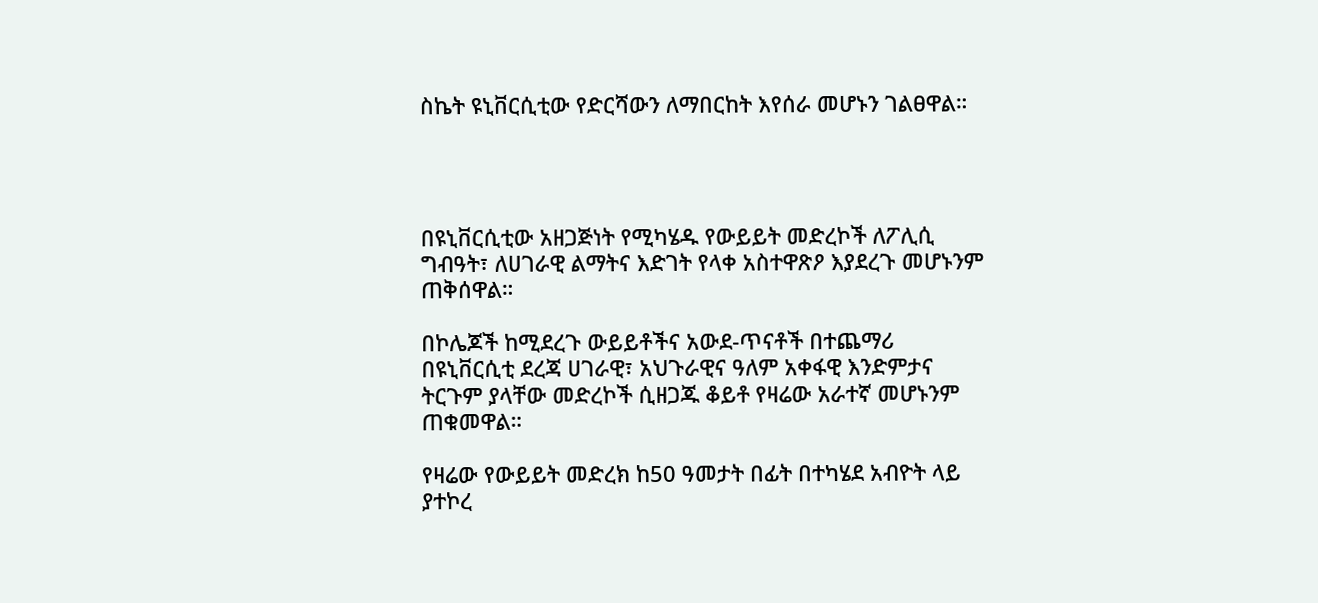ስኬት ዩኒቨርሲቲው የድርሻውን ለማበርከት እየሰራ መሆኑን ገልፀዋል።




በዩኒቨርሲቲው አዘጋጅነት የሚካሄዱ የውይይት መድረኮች ለፖሊሲ ግብዓት፣ ለሀገራዊ ልማትና እድገት የላቀ አስተዋጽዖ እያደረጉ መሆኑንም ጠቅሰዋል።

በኮሌጆች ከሚደረጉ ውይይቶችና አውደ-ጥናቶች በተጨማሪ በዩኒቨርሲቲ ደረጃ ሀገራዊ፣ አህጉራዊና ዓለም አቀፋዊ እንድምታና ትርጉም ያላቸው መድረኮች ሲዘጋጁ ቆይቶ የዛሬው አራተኛ መሆኑንም ጠቁመዋል።

የዛሬው የውይይት መድረክ ከ50 ዓመታት በፊት በተካሄደ አብዮት ላይ ያተኮረ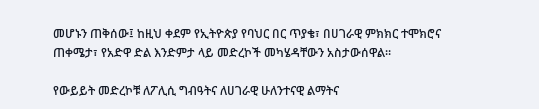መሆኑን ጠቅሰው፤ ከዚህ ቀደም የኢትዮጵያ የባህር በር ጥያቄ፣ በሀገራዊ ምክክር ተሞክሮና ጠቀሜታ፣ የአድዋ ድል እንድምታ ላይ መድረኮች መካሄዳቸውን አስታውሰዋል።

የውይይት መድረኮቹ ለፖሊሲ ግብዓትና ለሀገራዊ ሁለንተናዊ ልማትና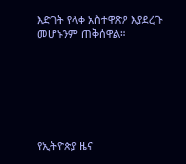እድገት የላቀ አስተዋጽዖ እያደረጉ መሆኑንም ጠቅሰዋል።







የኢትዮጵያ ዜና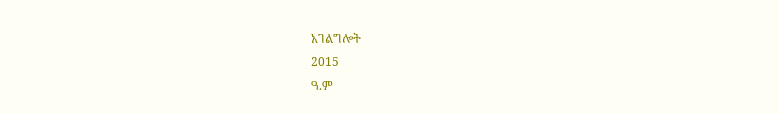አገልግሎት
2015
ዓ.ም